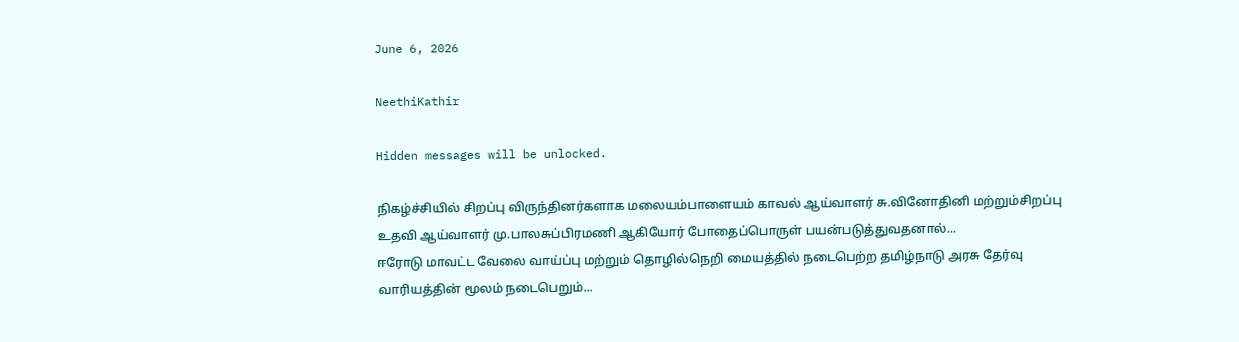June 6, 2026

NeethiKathir

Hidden messages will be unlocked.

நிகழ்ச்சியில் சிறப்பு விருந்தினர்களாக மலையம்பாளையம் காவல் ஆய்வாளர் சு.வினோதினி மற்றும்சிறப்பு உதவி ஆய்வாளர் மு.பாலசுப்பிரமணி ஆகியோர் போதைப்பொருள் பயன்படுத்துவதனால்...
ஈரோடு மாவட்ட வேலை வாய்ப்பு மற்றும் தொழில்நெறி மையத்தில் நடைபெற்ற தமிழ்நாடு அரசு தேர்வு வாரியத்தின் மூலம் நடைபெறும்...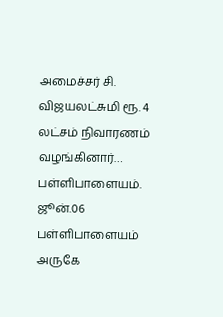அமைச்சர் சி. விஜயலட்சுமி ரூ. 4 லட்சம் நிவாரணம் வழங்கினார்… பள்ளிபாளையம். ஜூன்.06 பள்ளிபாளையம் அருகே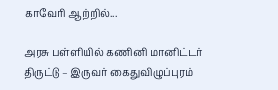காவேரி ஆற்றில்...

அரசு பள்ளியில் கணினி மானிட்டர் திருட்டு – இருவர் கைதுவிழுப்புரம்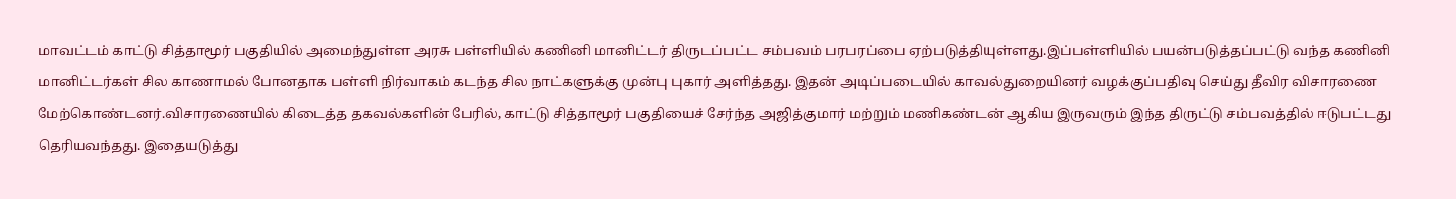மாவட்டம் காட்டு சித்தாமூர் பகுதியில் அமைந்துள்ள அரசு பள்ளியில் கணினி மானிட்டர் திருடப்பட்ட சம்பவம் பரபரப்பை ஏற்படுத்தியுள்ளது.இப்பள்ளியில் பயன்படுத்தப்பட்டு வந்த கணினி மானிட்டர்கள் சில காணாமல் போனதாக பள்ளி நிர்வாகம் கடந்த சில நாட்களுக்கு முன்பு புகார் அளித்தது. இதன் அடிப்படையில் காவல்துறையினர் வழக்குப்பதிவு செய்து தீவிர விசாரணை மேற்கொண்டனர்.விசாரணையில் கிடைத்த தகவல்களின் பேரில், காட்டு சித்தாமூர் பகுதியைச் சேர்ந்த அஜித்குமார் மற்றும் மணிகண்டன் ஆகிய இருவரும் இந்த திருட்டு சம்பவத்தில் ஈடுபட்டது தெரியவந்தது. இதையடுத்து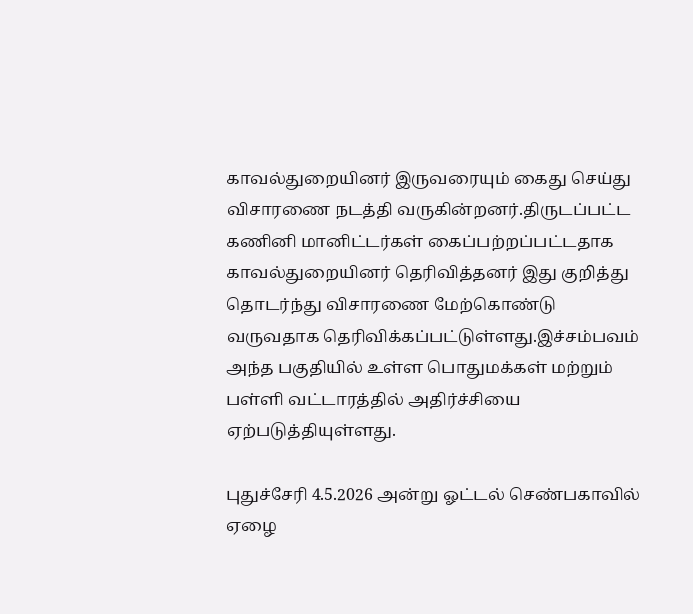காவல்துறையினர் இருவரையும் கைது செய்து விசாரணை நடத்தி வருகின்றனர்.திருடப்பட்ட கணினி மானிட்டர்கள் கைப்பற்றப்பட்டதாக காவல்துறையினர் தெரிவித்தனர் இது குறித்து தொடர்ந்து விசாரணை மேற்கொண்டு வருவதாக தெரிவிக்கப்பட்டுள்ளது.இச்சம்பவம் அந்த பகுதியில் உள்ள பொதுமக்கள் மற்றும் பள்ளி வட்டாரத்தில் அதிர்ச்சியை ஏற்படுத்தியுள்ளது.

புதுச்சேரி 4.5.2026 அன்று ஓட்டல் செண்பகாவில் ஏழை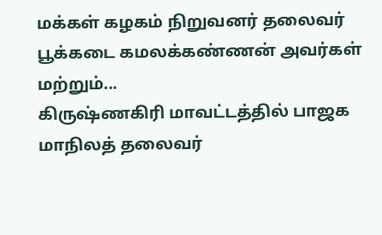மக்கள் கழகம் நிறுவனர் தலைவர் பூக்கடை கமலக்கண்ணன் அவர்கள் மற்றும்...
கிருஷ்ணகிரி மாவட்டத்தில் பாஜக மாநிலத் தலைவர்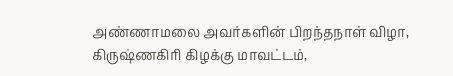அண்ணாமலை அவர்களின் பிறந்தநாள் விழா, கிருஷ்ணகிரி கிழக்கு மாவட்டம்,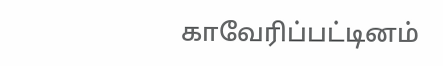காவேரிப்பட்டினம்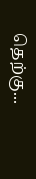தெற்கு...